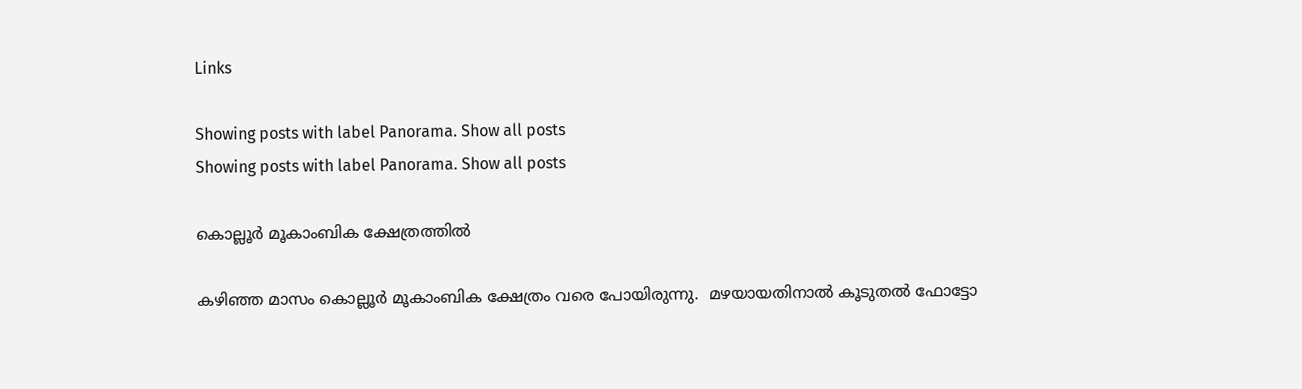Links

Showing posts with label Panorama. Show all posts
Showing posts with label Panorama. Show all posts

കൊല്ലൂര്‍ മൂകാംബിക ക്ഷേത്രത്തില്‍

കഴിഞ്ഞ മാസം കൊല്ലൂര്‍ മൂകാംബിക ക്ഷേത്രം വരെ പോയിരുന്നു.  മഴയായതിനാല്‍ കൂടുതല്‍ ഫോട്ടോ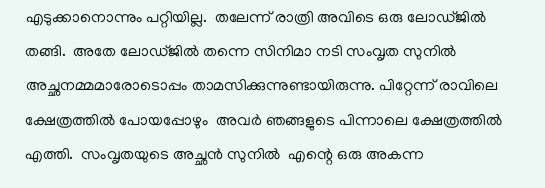എടുക്കാനൊന്നും പറ്റിയില്ല.  തലേന്ന് രാത്രി അവിടെ ഒരു ലോഡ്ജില്‍ തങ്ങി.  അതേ ലോഡ്ജില്‍ തന്നെ സിനിമാ നടി സംവൃത സുനില്‍ അച്ഛനമ്മമാരോടൊപ്പം താമസിക്കുന്നുണ്ടായിരുന്നു. പിറ്റേന്ന് രാവിലെ ക്ഷേത്രത്തില്‍ പോയപ്പോഴും  അവര്‍ ഞങ്ങളുടെ പിന്നാലെ ക്ഷേത്രത്തില്‍ എത്തി.  സംവൃതയുടെ അച്ഛന്‍ സുനില്‍  എന്റെ ഒരു അകന്ന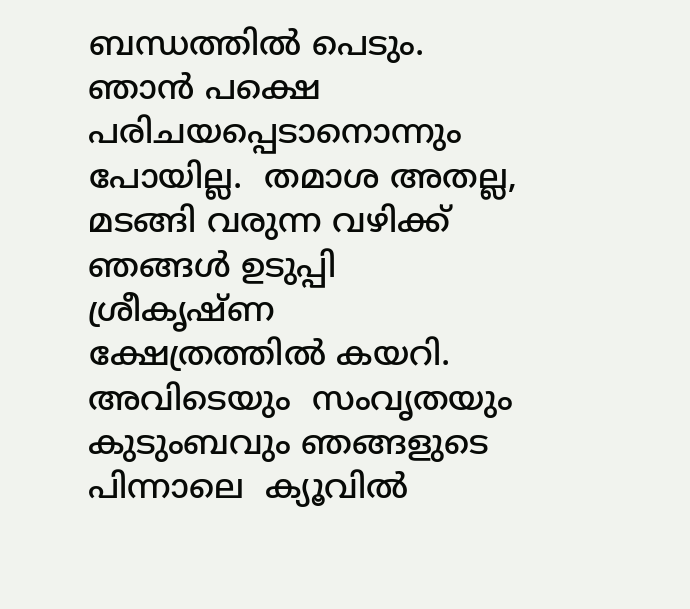ബന്ധത്തില്‍ പെടും. ഞാന്‍ പക്ഷെ പരിചയപ്പെടാനൊന്നും പോയില്ല.  തമാശ അതല്ല,  മടങ്ങി വരുന്ന വഴിക്ക്  ഞങ്ങള്‍ ഉടുപ്പി ശ്രീകൃഷ്ണ ക്ഷേത്രത്തില്‍ കയറി.  അവിടെയും  സംവൃതയും കുടുംബവും ഞങ്ങളുടെ പിന്നാലെ  ക്യൂവില്‍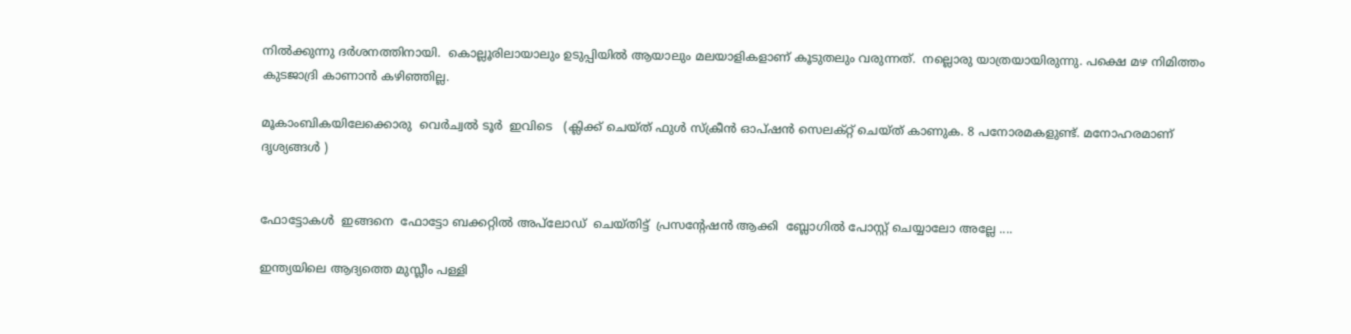നില്‍ക്കുന്നു ദര്‍ശനത്തിനായി.  കൊല്ലൂരിലായാലും ഉടുപ്പിയില്‍ ആയാലും മലയാളികളാണ് കൂടുതലും വരുന്നത്.  നല്ലൊരു യാത്രയായിരുന്നു. പക്ഷെ മഴ നിമിത്തം കുടജാദ്രി കാണാന്‍ കഴിഞ്ഞില്ല.

മൂകാംബികയിലേക്കൊരു  വെര്‍ച്വല്‍ ടൂര്‍  ഇവിടെ   (ക്ലിക്ക് ചെയ്ത് ഫുള്‍ സ്ക്രീന്‍ ഓപ്ഷന്‍ സെലക്റ്റ് ചെയ്ത് കാണുക. 8 പനോരമകളുണ്ട്. മനോഹരമാണ് ദൃശ്യങ്ങള്‍ )


ഫോട്ടോകള്‍  ഇങ്ങനെ  ഫോട്ടോ ബക്കറ്റില്‍ അപ്‌ലോഡ്  ചെയ്തിട്ട്  പ്രസന്റേഷന്‍ ആക്കി  ബ്ലോഗില്‍ പോസ്റ്റ് ചെയ്യാലോ അല്ലേ ....

ഇന്ത്യയിലെ ആദ്യത്തെ മുസ്ലീം പള്ളി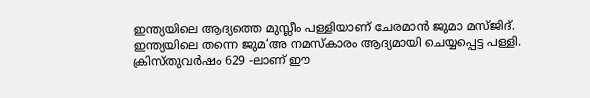ഇന്ത്യയിലെ ആദ്യത്തെ മുസ്ലീം പള്ളിയാണ് ചേരമാന്‍ ജുമാ മസ്ജിദ്. ഇന്ത്യയിലെ തന്നെ ജുമ‍‘അ നമസ്കാരം ആദ്യമായി ചെയ്യപ്പെട്ട പള്ളി. ക്രിസ്തുവര്‍ഷം 629 -ലാണ് ഈ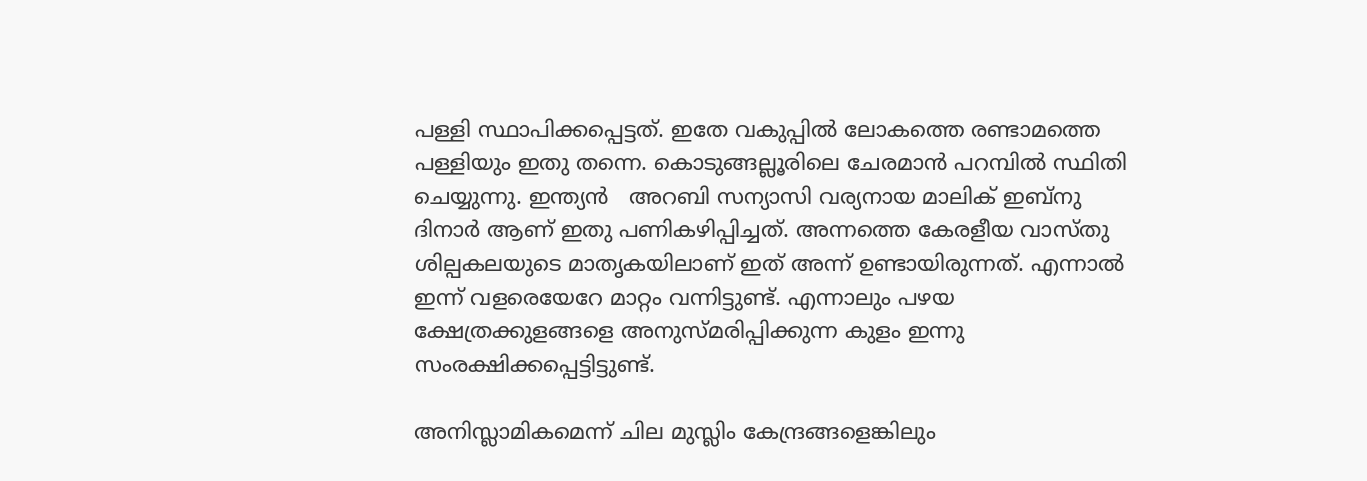പള്ളി സ്ഥാപിക്കപ്പെട്ടത്. ഇതേ വകുപ്പില്‍ ലോകത്തെ രണ്ടാമത്തെ പള്ളിയും ഇതു തന്നെ. കൊടുങ്ങല്ലൂരിലെ ചേരമാന്‍ പറമ്പില്‍ സ്ഥിതി ചെയ്യുന്നു. ഇന്ത്യന്‍   അറബി സന്യാസി വര്യനായ മാലിക് ഇബ്നു ദിനാര്‍ ആണ് ഇതു പണികഴിപ്പിച്ചത്. അന്നത്തെ കേരളീയ വാസ്തു ശില്പകലയുടെ മാതൃകയിലാണ് ഇത് അന്ന് ഉണ്ടായിരുന്നത്. എന്നാല്‍ ഇന്ന് വളരെയേറേ മാറ്റം വന്നിട്ടുണ്ട്. എന്നാലും പഴയ ക്ഷേത്രക്കുളങ്ങളെ അനുസ്മരിപ്പിക്കുന്ന കുളം ഇന്നു സം‍രക്ഷിക്കപ്പെട്ടിട്ടുണ്ട്.

അനിസ്ലാമികമെന്ന്‌ ചില മുസ്ലിം കേന്ദ്രങ്ങളെങ്കിലും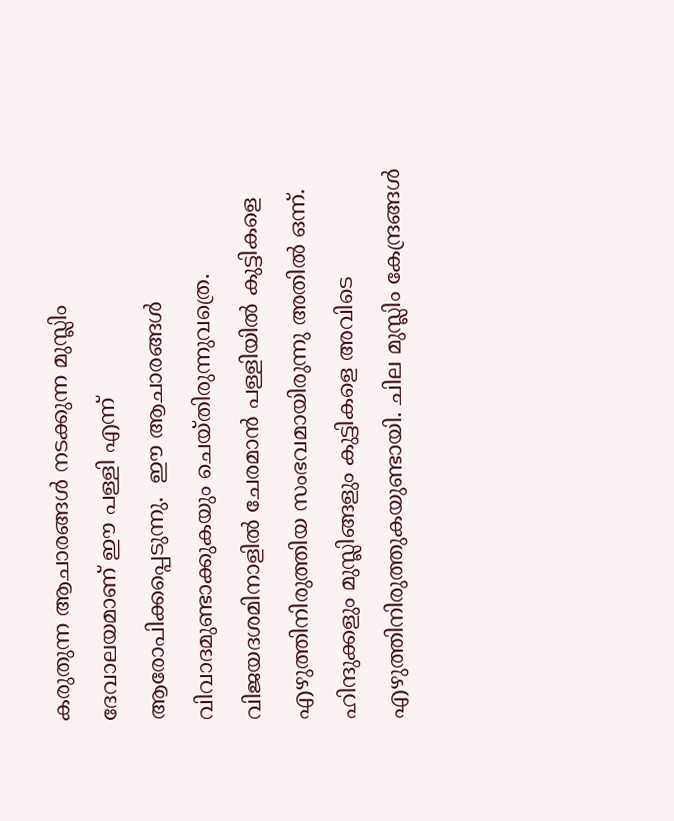കരുതുന്ന ആചാരങ്ങള്‍ നടക്കുന്ന മുസ്ലിം ദേവാലയമാണ്‌ ഈ പള്ളി എന്ന് ആരോപിക്കപ്പെടുന്നു.  ഈ ആചാരങ്ങള്‍ വിവാദമുണ്ടാക്കുകയും ചെയ്തിരുന്നുവത്രെ.  വിജയദശമിനാളില്‍ ചേരമാന്‍ പള്ളിയില്‍ കുട്ടികളെ എഴുത്തിനിരുത്തിയ സംഭവമായിരുന്നു അതില്‍ ഒന്ന്. ഹിന്ദുക്കളും മുസ്ലിങ്ങളും കുട്ടികളെ അവിടെ എഴുത്തിനിരുത്തുകയുണ്ടായി. ചില മുസ്ലിം കേന്ദ്രങ്ങള്‍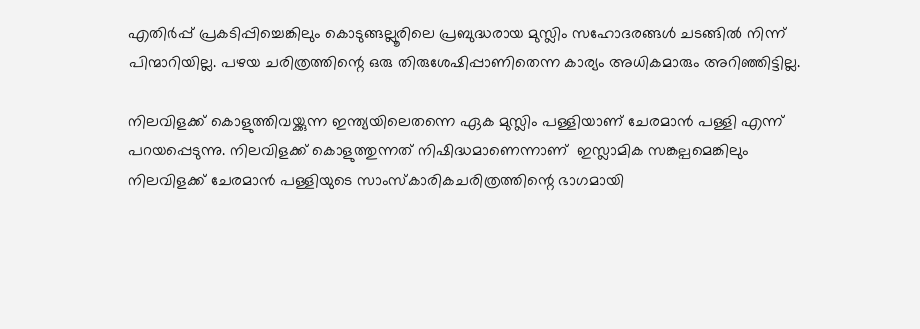എതിര്‍പ്പ്‌ പ്രകടിപ്പിച്ചെങ്കിലും കൊടുങ്ങല്ലൂരിലെ പ്രബുദ്ധരായ മുസ്ലിം സഹോദരങ്ങള്‍ ചടങ്ങില്‍ നിന്ന്‌ പിന്മാറിയില്ല. പഴയ ചരിത്രത്തിന്റെ ഒരു തിരുശേഷിപ്പാണിതെന്ന കാര്യം അധികമാരും അറിഞ്ഞിട്ടില്ല.

നിലവിളക്ക്‌ കൊളുത്തിവയ്ക്കുന്ന ഇന്ത്യയിലെതന്നെ ഏക മുസ്ലിം പള്ളിയാണ്‌ ചേരമാന്‍ പള്ളി എന്ന് പറയപ്പെടുന്നു. നിലവിളക്ക്‌ കൊളുത്തുന്നത്‌ നിഷിദ്ധമാണെന്നാണ്  ഇസ്ലാമിക സങ്കല്പമെങ്കിലും  നിലവിളക്ക്‌ ചേരമാന്‍ പള്ളിയുടെ സാംസ്കാരികചരിത്രത്തിന്റെ ഭാഗമായി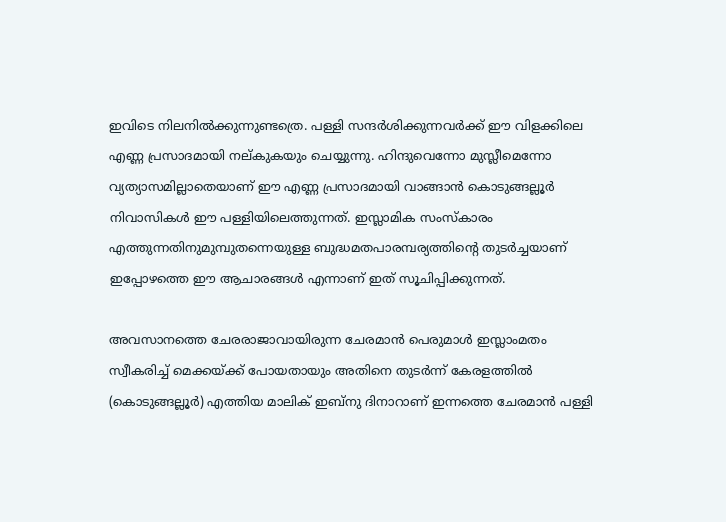ഇവിടെ നിലനില്‍ക്കുന്നുണ്ടത്രെ. പള്ളി സന്ദര്‍ശിക്കുന്നവര്‍ക്ക്‌ ഈ വിളക്കിലെ എണ്ണ പ്രസാദമായി നല്കുകയും ചെയ്യുന്നു. ഹിന്ദുവെന്നോ മുസ്ലീമെന്നോ വ്യത്യാസമില്ലാതെയാണ്‌ ഈ എണ്ണ പ്രസാദമായി വാങ്ങാന്‍ കൊടുങ്ങല്ലൂര്‍ നിവാസികള്‍ ഈ പള്ളിയിലെത്തുന്നത്‌. ഇസ്ലാമിക സംസ്കാരം എത്തുന്നതിനുമുമ്പുതന്നെയുള്ള ബുദ്ധമതപാരമ്പര്യത്തിന്റെ തുടര്‍ച്ചയാണ്‌ ഇപ്പോഴത്തെ ഈ ആചാരങ്ങള്‍ എന്നാണ് ഇത് സൂചിപ്പിക്കുന്നത്.

അവസാനത്തെ ചേരരാജാവായിരുന്ന ചേരമാന്‍ പെരുമാള്‍ ഇസ്ലാംമതം സ്വീകരിച്ച്‌ മെക്കയ്ക്ക്‌ പോയതായും അതിനെ തുടര്‍ന്ന്‌ കേരളത്തില്‍  (കൊടുങ്ങല്ലൂര്‍) എത്തിയ മാലിക്‌ ഇബ്‌നു ദിനാറാണ്‌ ഇന്നത്തെ ചേരമാന്‍ പള്ളി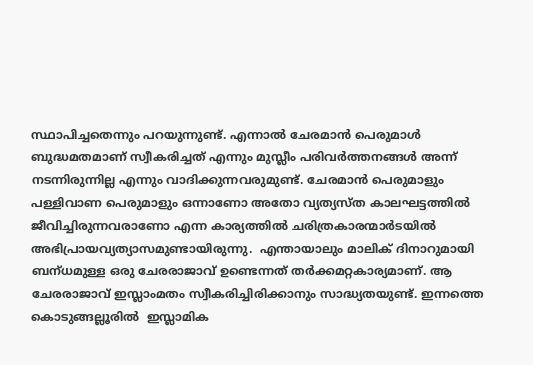സ്ഥാപിച്ചതെന്നും പറയുന്നുണ്ട്‌. എന്നാല്‍ ചേരമാന്‍ പെരുമാള്‍ ബുദ്ധമതമാണ് സ്വീകരിച്ചത് എന്നും മുസ്ലീം പരിവര്‍ത്തനങ്ങള്‍ അന്ന് നടന്നിരുന്നില്ല എന്നും വാദിക്കുന്നവരുമുണ്ട്. ചേരമാന്‍ പെരുമാളും പള്ളിവാണ പെരുമാളും ഒന്നാണോ അതോ വ്യത്യസ്ത കാലഘട്ടത്തില്‍ ജീവിച്ചിരുന്നവരാണോ എന്ന കാര്യത്തില്‍ ചരിത്രകാരന്മാര്‍ടയില്‍ അഭിപ്രായവ്യത്യാസമുണ്ടായിരുന്നു.  എന്തായാലും മാലിക്‌ ദിനാറുമായി ബന്‌ധമുള്ള ഒരു ചേരരാജാവ്‌ ഉണ്ടെന്നത്‌ തര്‍ക്കമറ്റകാര്യമാണ്‌. ആ ചേരരാജാവ്‌ ഇസ്ലാംമതം സ്വീകരിച്ചിരിക്കാനും സാദ്ധ്യതയുണ്ട്‌. ഇന്നത്തെ കൊടുങ്ങല്ലൂരില്‍  ഇസ്ലാമിക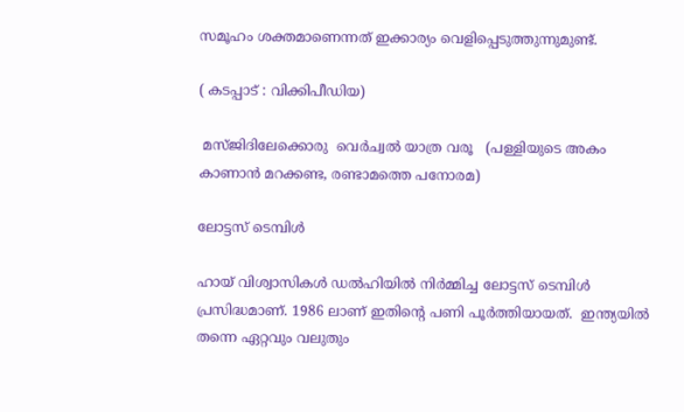സമൂഹം ശക്തമാണെന്നത്‌ ഇക്കാര്യം വെളിപ്പെടുത്തുന്നുമുണ്ട്‌.

( കടപ്പാട് : വിക്കിപീഡിയ)

 മസ്ജിദിലേക്കൊരു  വെര്‍ച്വല്‍ യാത്ര വരൂ   (പള്ളിയുടെ അകം കാണാന്‍ മറക്കണ്ട, രണ്ടാമത്തെ പനോരമ)

ലോട്ടസ് ടെമ്പിള്‍

ഹായ് വിശ്വാസികള്‍ ഡല്‍ഹിയില്‍ നിര്‍മ്മിച്ച ലോട്ടസ് ടെമ്പിള്‍  പ്രസിദ്ധമാണ്. 1986 ലാണ് ഇതിന്റെ പണി പൂര്‍ത്തിയായത്.  ഇന്ത്യയില്‍ തന്നെ ഏറ്റവും വലുതും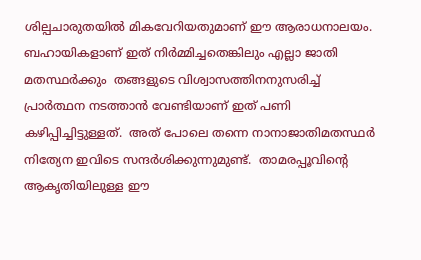ശില്പചാരുതയില്‍ മികവേറിയതുമാണ് ഈ ആരാധനാലയം. ബഹായികളാണ് ഇത് നിര്‍മ്മിച്ചതെങ്കിലും എല്ലാ ജാതി മതസ്ഥര്‍ക്കും  തങ്ങളുടെ വിശ്വാസത്തിനനുസരിച്ച്  പ്രാര്‍ത്ഥന നടത്താന്‍ വേണ്ടിയാണ് ഇത് പണി കഴിപ്പിച്ചിട്ടുള്ളത്.  അത് പോലെ തന്നെ നാനാജാതിമതസ്ഥര്‍ നിത്യേന ഇവിടെ സന്ദര്‍ശിക്കുന്നുമുണ്ട്.  താമരപ്പൂവിന്റെ ആകൃതിയിലുള്ള ഈ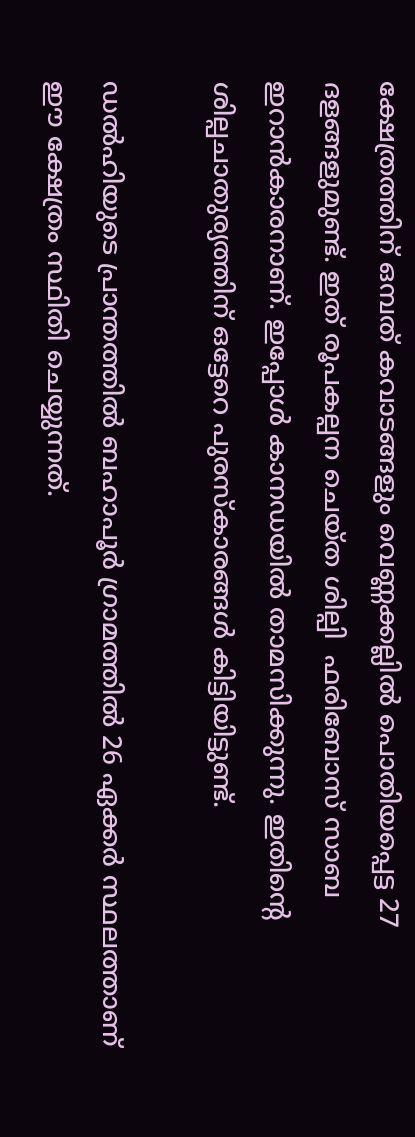ക്ഷേത്രത്തിന് ഒമ്പത് കവാടങ്ങളും വെണ്ണക്കല്ലില്‍ പൊതിയപ്പെട്ട 27 ദളങ്ങളുമുണ്ട്. ഇത് രൂപകല്പന ചെയ്ത ശില്പി  ഫരിബോസ് സാബ ഇറാന്‍‌കാരനാണ്. ഇപ്പോള്‍ കാനഡയില്‍ താമസിക്കുന്നു. ഇതിന്റെ ശില്പചാതുര്യത്തിന് ഒട്ടേറെ പുരസ്കാരങ്ങള്‍ കിട്ടിയിട്ടുണ്ട്.

ഡല്‍ഹിയുടെ പ്രാന്തത്തില്‍ ബഹാപൂര്‍ ഗ്രാമത്തില്‍ 26 ഏക്കര്‍ സ്ഥലത്താണ് ഈ ക്ഷേത്രം സ്ഥിതി ചെയ്യുന്നത്.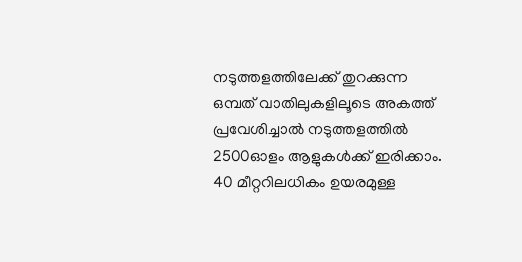നടുത്തളത്തിലേക്ക് തുറക്കുന്ന ഒമ്പത് വാതിലുകളിലൂടെ അകത്ത് പ്രവേശിച്ചാല്‍ നടുത്തളത്തില്‍ 2500ഓളം ആളുകള്‍ക്ക് ഇരിക്കാം. 40 മീറ്ററിലധികം ഉയരമുള്ള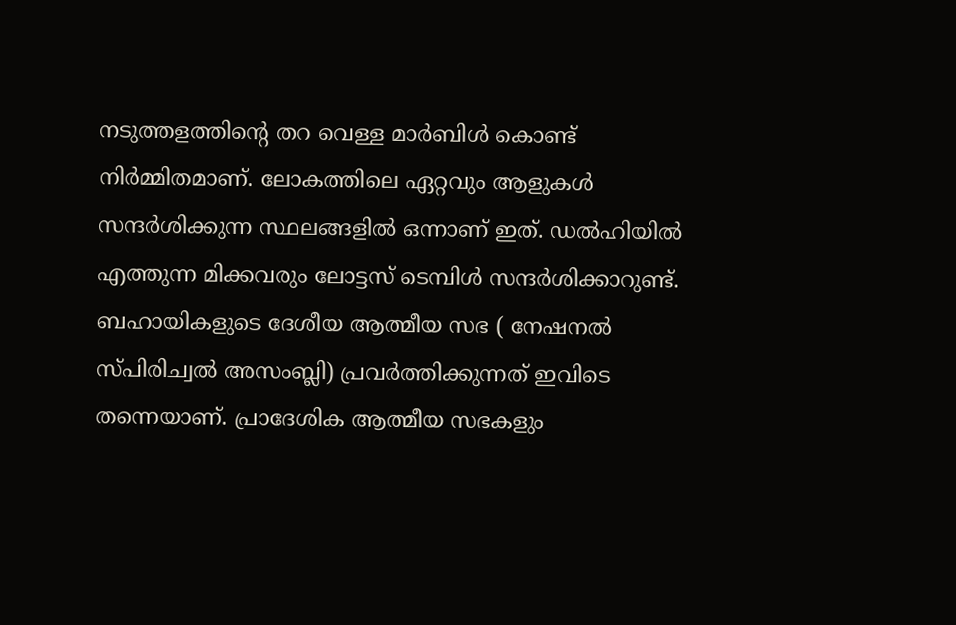നടുത്തളത്തിന്റെ തറ വെള്ള മാര്‍ബിള്‍ കൊണ്ട് നിര്‍മ്മിതമാണ്. ലോകത്തിലെ ഏറ്റവും ആളുകള്‍ സന്ദര്‍ശിക്കുന്ന സ്ഥലങ്ങളില്‍ ഒന്നാണ് ഇത്. ഡല്‍ഹിയില്‍ എത്തുന്ന മിക്കവരും ലോട്ടസ് ടെമ്പിള്‍ സന്ദര്‍ശിക്കാറുണ്ട്.  ബഹായികളുടെ ദേശീയ ആത്മീയ സഭ ( നേഷനല്‍ സ്പിരിച്വല്‍ അസംബ്ലി) പ്രവര്‍ത്തിക്കുന്നത് ഇവിടെ തന്നെയാണ്. പ്രാദേശിക ആത്മീയ സഭകളും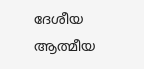ദേശീയ ആത്മീയ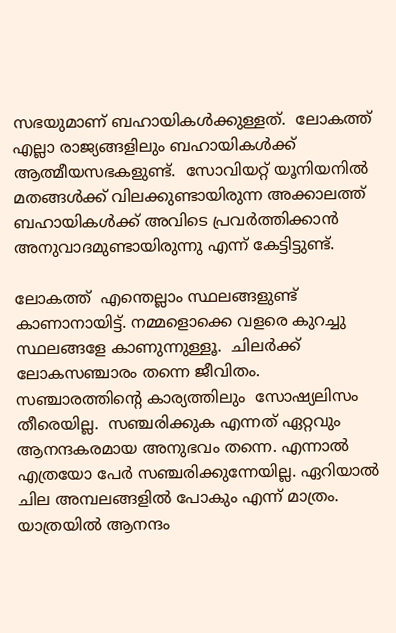സഭയുമാണ് ബഹായികള്‍ക്കുള്ളത്.  ലോകത്ത് എല്ലാ രാജ്യങ്ങളിലും ബഹായികള്‍ക്ക് ആത്മീയസഭകളുണ്ട്.  സോവിയറ്റ് യൂനിയനില്‍ മതങ്ങള്‍ക്ക് വിലക്കുണ്ടായിരുന്ന അക്കാലത്ത് ബഹായികള്‍ക്ക് അവിടെ പ്രവര്‍ത്തിക്കാന്‍ അനുവാദമുണ്ടായിരുന്നു എന്ന് കേട്ടിട്ടുണ്ട്.

ലോകത്ത്  എന്തെല്ലാം സ്ഥലങ്ങളുണ്ട് കാണാനായിട്ട്. നമ്മളൊക്കെ വളരെ കുറച്ചു സ്ഥലങ്ങളേ കാണുന്നുള്ളൂ.  ചിലര്‍ക്ക് ലോകസഞ്ചാരം തന്നെ ജീവിതം.  സഞ്ചാരത്തിന്റെ കാര്യത്തിലും  സോഷ്യലിസം തീരെയില്ല.  സഞ്ചരിക്കുക എന്നത് ഏറ്റവും ആനന്ദകരമായ അനുഭവം തന്നെ. എന്നാല്‍ എത്രയോ പേര്‍ സഞ്ചരിക്കുന്നേയില്ല. ഏറിയാല്‍ ചില അമ്പലങ്ങളില്‍ പോകും എന്ന് മാത്രം. യാത്രയില്‍ ആനന്ദം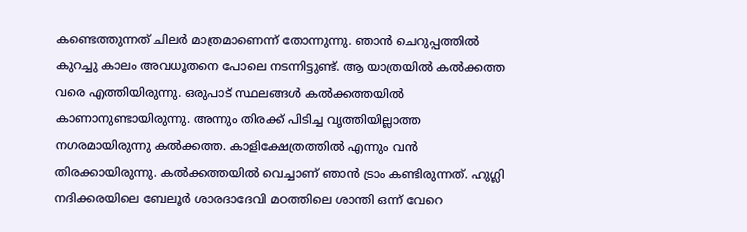കണ്ടെത്തുന്നത് ചിലര്‍ മാത്രമാണെന്ന് തോന്നുന്നു. ഞാന്‍ ചെറുപ്പത്തില്‍ കുറച്ചു കാലം അവധൂതനെ പോലെ നടന്നിട്ടുണ്ട്. ആ യാത്രയില്‍ കല്‍ക്കത്ത വരെ എത്തിയിരുന്നു. ഒരുപാട് സ്ഥലങ്ങള്‍ കല്‍ക്കത്തയില്‍ കാണാനുണ്ടായിരുന്നു. അന്നും തിരക്ക് പിടിച്ച വൃത്തിയില്ലാത്ത നഗരമായിരുന്നു കല്‍ക്കത്ത. കാളിക്ഷേത്രത്തില്‍ എന്നും വന്‍ തിരക്കായിരുന്നു. കല്‍ക്കത്തയില്‍ വെച്ചാണ് ഞാന്‍ ട്രാം കണ്ടിരുന്നത്. ഹുഗ്ലി നദിക്കരയിലെ ബേലൂര്‍ ശാരദാദേവി മഠത്തിലെ ശാന്തി ഒന്ന് വേറെ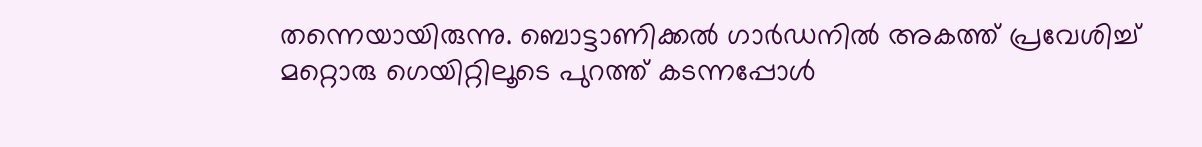തന്നെയായിരുന്നു. ബൊട്ടാണിക്കല്‍ ഗാര്‍ഡനില്‍ അകത്ത് പ്രവേശിച്ച് മറ്റൊരു ഗെയിറ്റിലൂടെ പുറത്ത് കടന്നപ്പോള്‍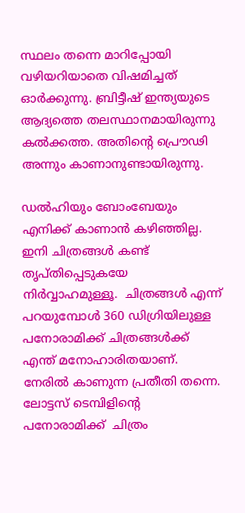സ്ഥലം തന്നെ മാറിപ്പോയി വഴിയറിയാതെ വിഷമിച്ചത് ഓര്‍ക്കുന്നു. ബ്രിട്ടീഷ് ഇന്ത്യയുടെ ആദ്യത്തെ തലസ്ഥാനമായിരുന്നു കല്‍ക്കത്ത. അതിന്റെ പ്രൌഢി അന്നും കാണാനുണ്ടായിരുന്നു.

ഡല്‍ഹിയും ബോംബേയും എനിക്ക് കാണാന്‍ കഴിഞ്ഞില്ല. ഇനി ചിത്രങ്ങള്‍ കണ്ട് തൃപ്തിപ്പെടുകയേ നിര്‍വ്വാഹമുള്ളൂ.  ചിത്രങ്ങള്‍ എന്ന് പറയുമ്പോള്‍ 360 ഡിഗ്രിയിലുള്ള പനോരാമിക്ക് ചിത്രങ്ങള്‍ക്ക് എന്ത് മനോഹാരിതയാണ്. നേരില്‍ കാണുന്ന പ്രതീതി തന്നെ.  ലോട്ടസ് ടെമ്പിളിന്റെ പനോരാമിക്ക്  ചിത്രം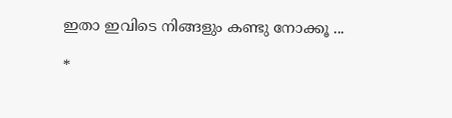ഇതാ ഇവിടെ നിങ്ങളും കണ്ടു നോക്കൂ ...

*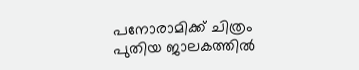പനോരാമിക്ക് ചിത്രം പുതിയ ജാലകത്തില്‍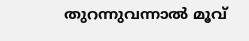തുറന്നുവന്നാല്‍ മൂവ്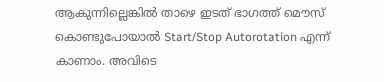ആകുന്നില്ലെങ്കില്‍ താഴെ ഇടത് ഭാഗത്ത് മൌസ് കൊണ്ടുപോയാല്‍ Start/Stop Autorotation എന്ന് കാണാം. അവിടെ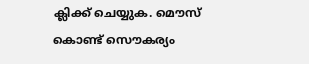ക്ലിക്ക് ചെയ്യുക. മൌസ് കൊണ്ട് സൌകര്യം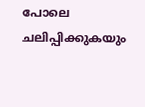പോലെ ചലിപ്പിക്കുകയും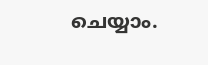ചെയ്യാം.